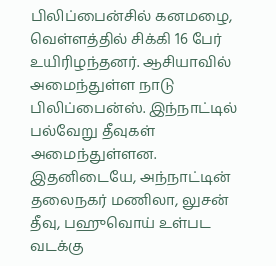பிலிப்பைன்சில் கனமழை, வெள்ளத்தில் சிக்கி 16 பேர் உயிரிழந்தனர். ஆசியாவில் அமைந்துள்ள நாடு பிலிப்பைன்ஸ். இந்நாட்டில் பல்வேறு தீவுகள் அமைந்துள்ளன. இதனிடையே, அந்நாட்டின் தலைநகர் மணிலா, லுசன் தீவு, பஹுவொய் உள்பட வடக்கு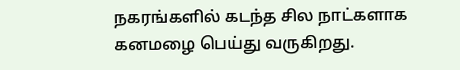நகரங்களில் கடந்த சில நாட்களாக கனமழை பெய்து வருகிறது.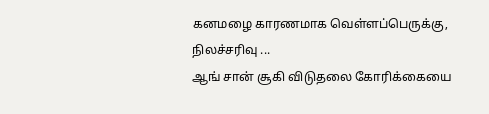கனமழை காரணமாக வெள்ளப்பெருக்கு, நிலச்சரிவு ...
ஆங் சான் சூகி விடுதலை கோரிக்கையை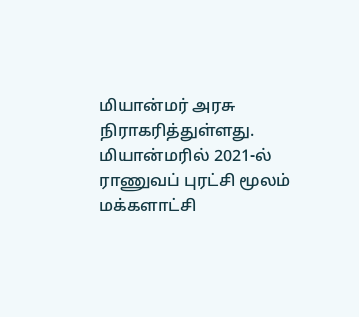மியான்மர் அரசு நிராகரித்துள்ளது. மியான்மரில் 2021-ல் ராணுவப் புரட்சி மூலம் மக்களாட்சி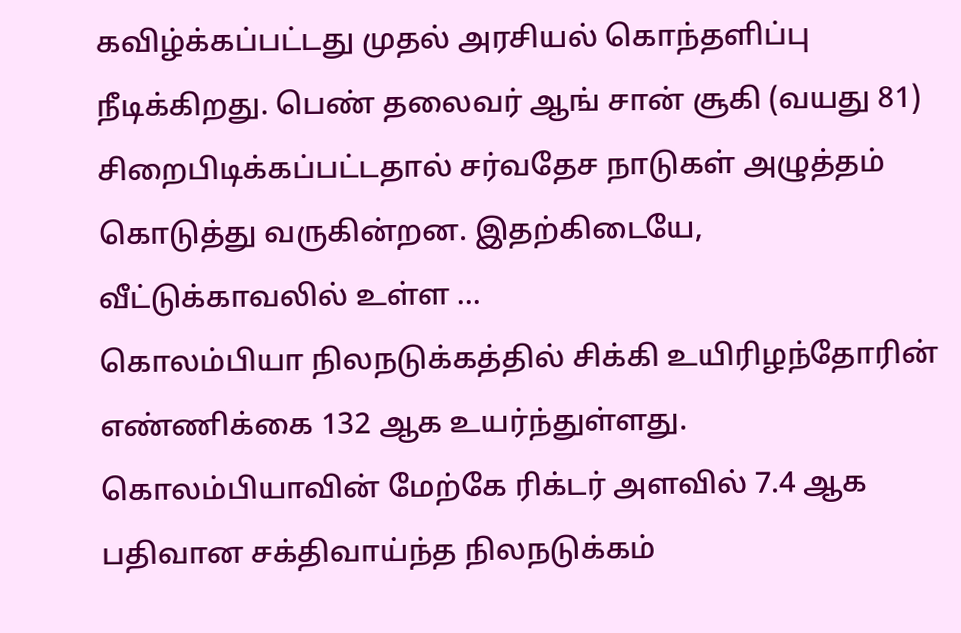கவிழ்க்கப்பட்டது முதல் அரசியல் கொந்தளிப்பு நீடிக்கிறது. பெண் தலைவர் ஆங் சான் சூகி (வயது 81) சிறைபிடிக்கப்பட்டதால் சர்வதேச நாடுகள் அழுத்தம் கொடுத்து வருகின்றன. இதற்கிடையே, வீட்டுக்காவலில் உள்ள ...
கொலம்பியா நிலநடுக்கத்தில் சிக்கி உயிரிழந்தோரின் எண்ணிக்கை 132 ஆக உயர்ந்துள்ளது. கொலம்பியாவின் மேற்கே ரிக்டர் அளவில் 7.4 ஆக பதிவான சக்திவாய்ந்த நிலநடுக்கம்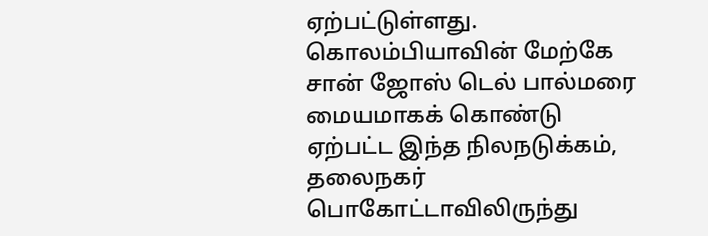ஏற்பட்டுள்ளது. கொலம்பியாவின் மேற்கே சான் ஜோஸ் டெல் பால்மரை மையமாகக் கொண்டு ஏற்பட்ட இந்த நிலநடுக்கம், தலைநகர் பொகோட்டாவிலிருந்து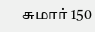சுமார் 150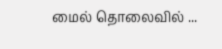மைல் தொலைவில் ...